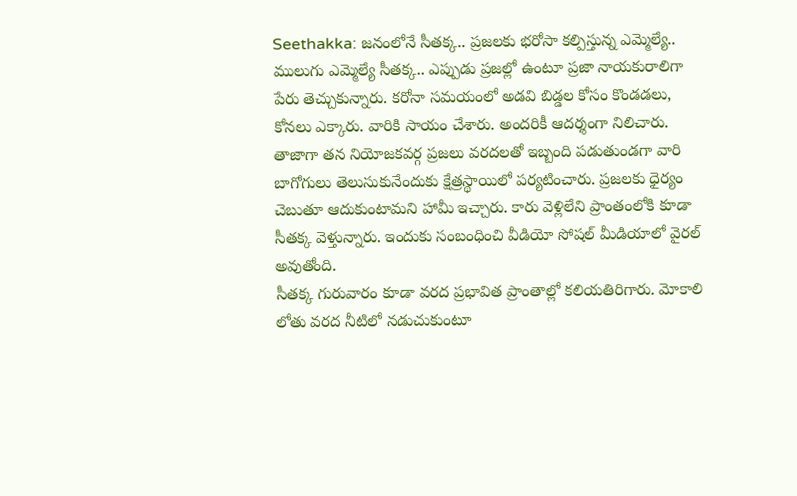Seethakka: జనంలోనే సీతక్క.. ప్రజలకు భరోసా కల్పిస్తున్న ఎమ్మెల్యే..
ములుగు ఎమ్మెల్యే సీతక్క.. ఎప్పుడు ప్రజల్లో ఉంటూ ప్రజా నాయకురాలిగా పేరు తెచ్చుకున్నారు. కరోనా సమయంలో అడవి బిడ్డల కోసం కొండడలు, కోనలు ఎక్కారు. వారికి సాయం చేశారు. అందరికీ ఆదర్శంగా నిలిచారు. తాజాగా తన నియోజకవర్గ ప్రజలు వరదలతో ఇబ్బంది పడుతుండగా వారి బాగోగులు తెలుసుకునేందుకు క్షేత్రస్థాయిలో పర్యటించారు. ప్రజలకు ధైర్యం చెబుతూ ఆదుకుంటామని హామీ ఇచ్చారు. కారు వెళ్లిలేని ప్రాంతంలోకి కూడా సీతక్క వెళ్తున్నారు. ఇందుకు సంబంధించి వీడియో సోషల్ మీడియాలో వైరల్ అవుతోంది.
సీతక్క గురువారం కూడా వరద ప్రభావిత ప్రాంతాల్లో కలియతిరిగారు. మోకాలి లోతు వరద నీటిలో నడుచుకుంటూ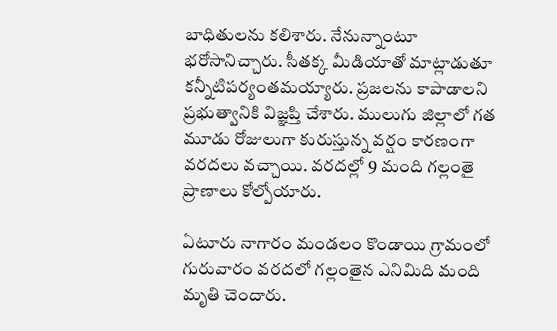బాధితులను కలిశారు. నేనున్నాంటూ భరోసానిచ్చారు. సీతక్క మీడియాతో మాట్లాడుతూ కన్నీటిపర్యంతమయ్యారు. ప్రజలను కాపాడాలని ప్రభుత్వానికి విజ్ఞప్తి చేశారు. ములుగు జిల్లాలో గత మూడు రోజులుగా కురుస్తున్న వర్షం కారణంగా వరదలు వచ్చాయి. వరదల్లో 9 మంది గల్లంతై ప్రాణాలు కోల్పోయారు.

ఏటూరు నాగారం మండలం కొండాయి గ్రామంలో గురువారం వరదలో గల్లంతైన ఎనిమిది మంది మృతి చెందారు.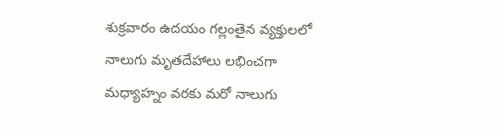శుక్రవారం ఉదయం గల్లంతైన వ్యక్తులలో నాలుగు మృతదేహాలు లభించగా మధ్యాహ్నం వరకు మరో నాలుగు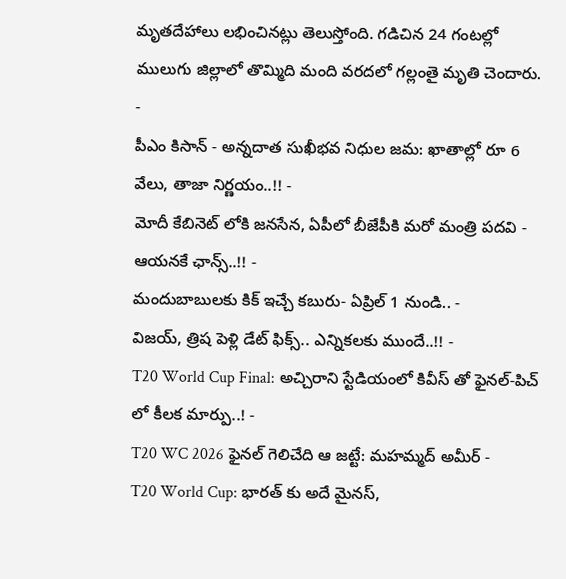మృతదేహాలు లభించినట్లు తెలుస్తోంది. గడిచిన 24 గంటల్లో ములుగు జిల్లాలో తొమ్మిది మంది వరదలో గల్లంతై మృతి చెందారు.
-
పీఎం కిసాన్ - అన్నదాత సుఖీభవ నిధుల జమ: ఖాతాల్లో రూ 6 వేలు, తాజా నిర్ణయం..!! -
మోదీ కేబినెట్ లోకి జనసేన, ఏపీలో బీజేపీకి మరో మంత్రి పదవి - ఆయనకే ఛాన్స్..!! -
మందుబాబులకు కిక్ ఇచ్చే కబురు- ఏప్రిల్ 1 నుండి.. -
విజయ్, త్రిష పెళ్లి డేట్ ఫిక్స్.. ఎన్నికలకు ముందే..!! -
T20 World Cup Final: అచ్చిరాని స్టేడియంలో కివీస్ తో ఫైనల్-పిచ్ లో కీలక మార్పు..! -
T20 WC 2026 ఫైనల్ గెలిచేది ఆ జట్టే: మహమ్మద్ అమీర్ -
T20 World Cup: భారత్ కు అదే మైనస్,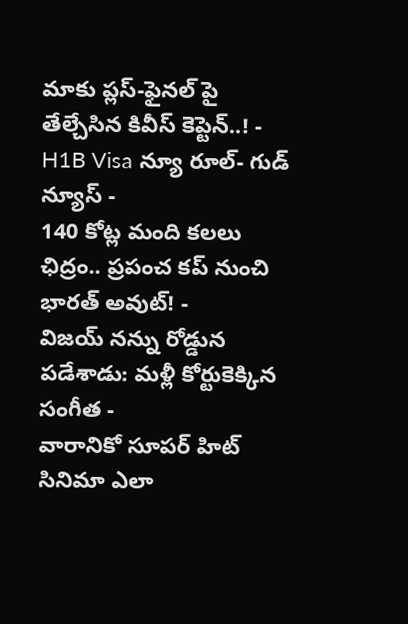మాకు ప్లస్-ఫైనల్ పై తేల్చేసిన కివీస్ కెప్టెన్..! -
H1B Visa న్యూ రూల్- గుడ్ న్యూస్ -
140 కోట్ల మంది కలలు ఛిద్రం.. ప్రపంచ కప్ నుంచి భారత్ అవుట్! -
విజయ్ నన్ను రోడ్డున పడేశాడు: మళ్లీ కోర్టుకెక్కిన సంగీత -
వారానికో సూపర్ హిట్ సినిమా ఎలా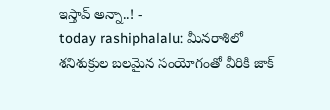ఇస్తావ్ అన్నా..! -
today rashiphalalu: మీనరాశిలో శనిశుక్రుల బలమైన సంయోగంతో వీరికి జాక్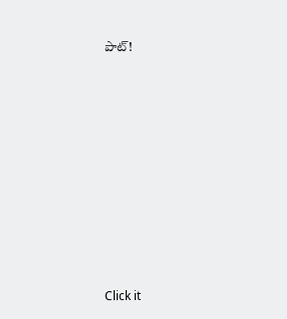పాట్!












Click it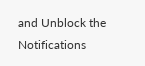and Unblock the Notifications